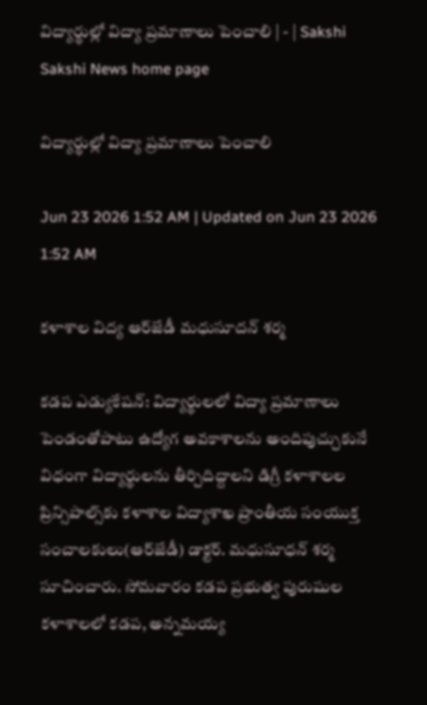విద్యార్థుల్లో విద్యా ప్రమాణాలు పెంచాలి | - | Sakshi
Sakshi News home page

విద్యార్థుల్లో విద్యా ప్రమాణాలు పెంచాలి

Jun 23 2026 1:52 AM | Updated on Jun 23 2026 1:52 AM

కళాశాల విద్య ఆర్‌జేడీ మధుసూదన్‌ శర్మ

కడప ఎడ్యుకేషన్‌: విద్యార్థులలో విద్యా ప్రమాణాలు పెండంతోపాటు ఉద్యోగ అవకాశాలను అందిపుచ్చుకునే విధంగా విద్యార్థులను తీర్చిదిద్దాలని డిగ్రీ కళాశాలల ప్రిన్సిపాల్స్‌కు కళాశాల విద్యాశాఖ ప్రాంతీయ సంయుక్త సంచాలకులు(ఆర్‌జేడీ) డాక్టర్‌. మధుసూధన్‌ శర్మ సూచించారు. సోమవారం కడప ప్రభుత్వ పురుషుల కళాశాలలో కడప, అన్నమయ్య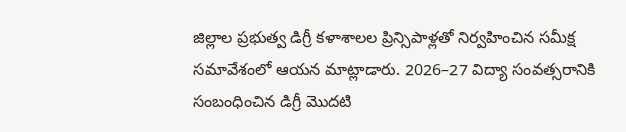జిల్లాల ప్రభుత్వ డిగ్రీ కళాశాలల ప్రిన్సిపాళ్లతో నిర్వహించిన సమీక్ష సమావేశంలో ఆయన మాట్లాడారు. 2026–27 విద్యా సంవత్సరానికి సంబంధించిన డిగ్రీ మొదటి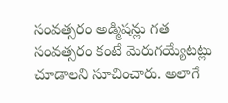సంవత్సరం అడ్మిషన్లు గత సంవత్సరం కంటే మెరుగయ్యేటట్లు చూడాలని సూచించారు. అలాగే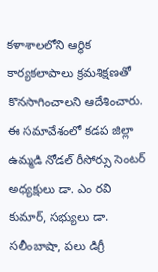కళాశాలలోని ఆర్థిక కార్యకలాపాలు క్రమశిక్షణతో కొనసాగించాలని ఆదేశించారు. ఈ సమావేశంలో కడప జిల్లా ఉమ్మడి నోడల్‌ రీసోర్సు సెంటర్‌ అధ్యక్షులు డా. ఎం రవి కుమార్‌, సభ్యులు డా. సలీంబాషా, పలు డిగ్రీ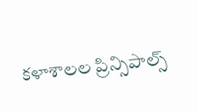కళాశాలల ప్రిన్సిపాల్స్‌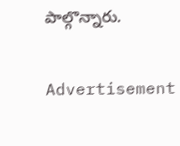పాల్గొన్నారు.

Advertisement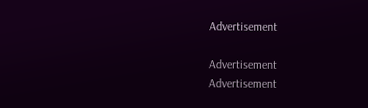Advertisement

Advertisement
Advertisement